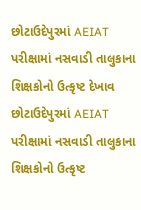છોટાઉદેપુરમાં AEIAT પરીક્ષામાં નસવાડી તાલુકાના શિક્ષકોનો ઉત્કૃષ્ટ દેખાવ
છોટાઉદેપુરમાં AEIAT પરીક્ષામાં નસવાડી તાલુકાના શિક્ષકોનો ઉત્કૃષ્ટ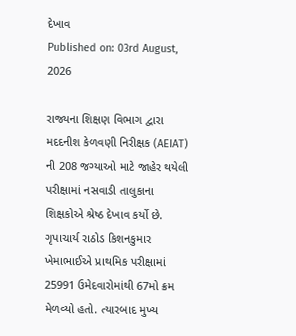દેખાવ
Published on: 03rd August, 2026

રાજ્યના શિક્ષણ વિભાગ દ્વારા મદદનીશ કેળવણી નિરીક્ષક (AEIAT) ની 208 જગ્યાઓ માટે જાહેર થયેલી પરીક્ષામાં નસવાડી તાલુકાના શિક્ષકોએ શ્રેષ્ઠ દેખાવ કર્યો છે. ગૃપાચાર્ય રાઠોડ કિશનકુમાર ખેમાભાઈએ પ્રાથમિક પરીક્ષામાં 25991 ઉમેદવારોમાંથી 67મો ક્રમ મેળવ્યો હતો. ત્યારબાદ મુખ્ય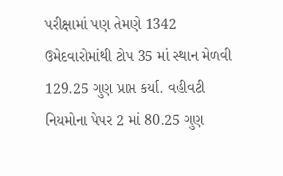પરીક્ષામાં પણ તેમણે 1342 ઉમેદવારોમાંથી ટોપ 35 માં સ્થાન મેળવી 129.25 ગુણ પ્રાપ્ત કર્યા. વહીવટી નિયમોના પેપર 2 માં 80.25 ગુણ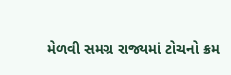મેળવી સમગ્ર રાજ્યમાં ટોચનો ક્રમ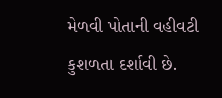મેળવી પોતાની વહીવટી કુશળતા દર્શાવી છે.